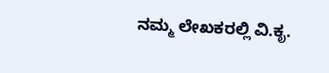ನಮ್ಮ ಲೇಖಕರಲ್ಲಿ ವಿ.ಕೃ.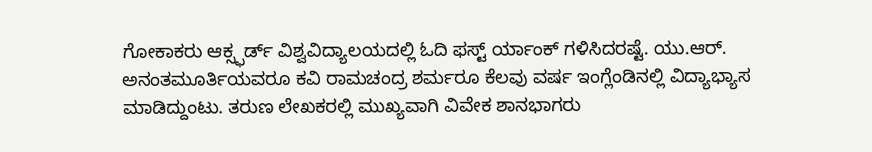ಗೋಕಾಕರು ಆಕ್ಸ್ಫರ್ಡ್ ವಿಶ್ವವಿದ್ಯಾಲಯದಲ್ಲಿ ಓದಿ ಫಸ್ಟ್ ರ್ಯಾಂಕ್ ಗಳಿಸಿದರಷ್ಟೆ. ಯು.ಆರ್. ಅನಂತಮೂರ್ತಿಯವರೂ ಕವಿ ರಾಮಚಂದ್ರ ಶರ್ಮರೂ ಕೆಲವು ವರ್ಷ ಇಂಗ್ಲೆಂಡಿನಲ್ಲಿ ವಿದ್ಯಾಭ್ಯಾಸ ಮಾಡಿದ್ದುಂಟು. ತರುಣ ಲೇಖಕರಲ್ಲಿ ಮುಖ್ಯವಾಗಿ ವಿವೇಕ ಶಾನಭಾಗರು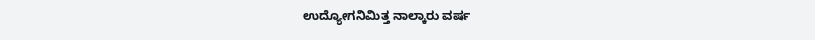ಉದ್ಯೋಗನಿಮಿತ್ತ ನಾಲ್ಕಾರು ವರ್ಷ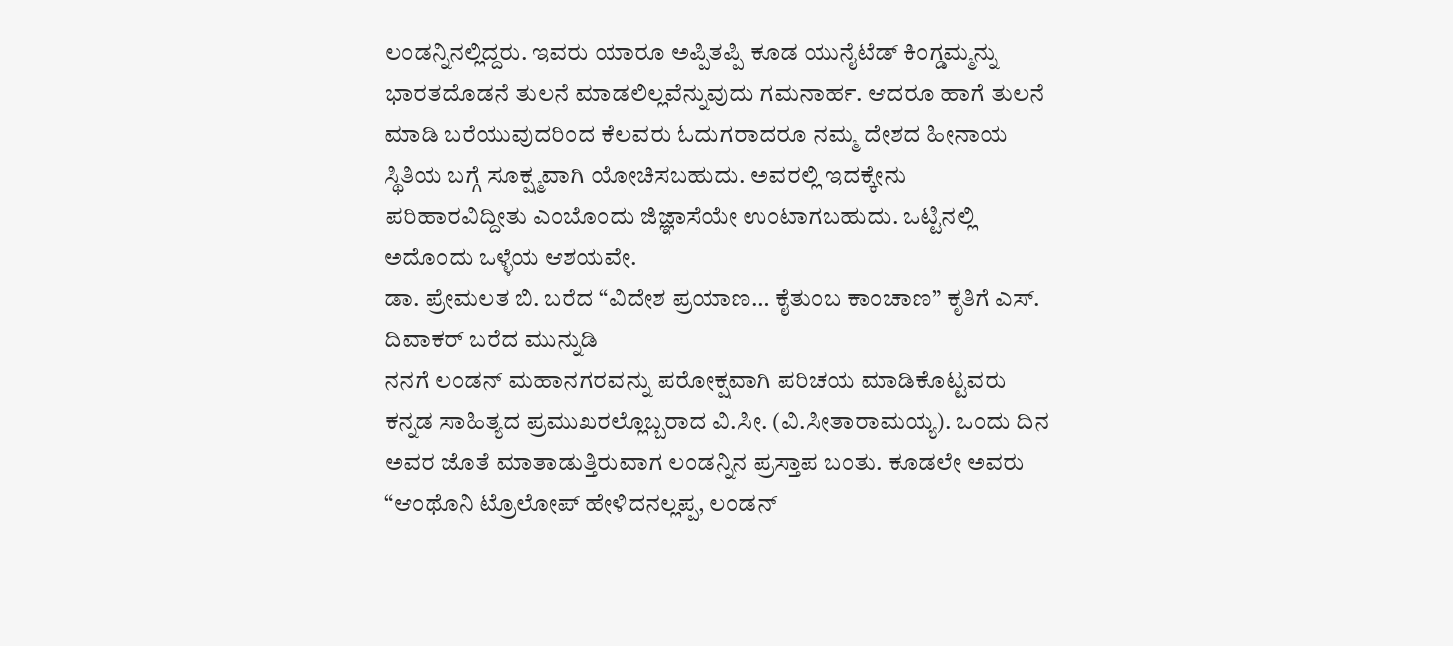ಲಂಡನ್ನಿನಲ್ಲಿದ್ದರು. ಇವರು ಯಾರೂ ಅಪ್ಪಿತಪ್ಪಿ ಕೂಡ ಯುನೈಟೆಡ್ ಕಿಂಗ್ಡಮ್ಮನ್ನು ಭಾರತದೊಡನೆ ತುಲನೆ ಮಾಡಲಿಲ್ಲವೆನ್ನುವುದು ಗಮನಾರ್ಹ. ಆದರೂ ಹಾಗೆ ತುಲನೆ ಮಾಡಿ ಬರೆಯುವುದರಿಂದ ಕೆಲವರು ಓದುಗರಾದರೂ ನಮ್ಮ ದೇಶದ ಹೀನಾಯ ಸ್ಥಿತಿಯ ಬಗ್ಗೆ ಸೂಕ್ಷ್ಮವಾಗಿ ಯೋಚಿಸಬಹುದು. ಅವರಲ್ಲಿ ಇದಕ್ಕೇನು ಪರಿಹಾರವಿದ್ದೀತು ಎಂಬೊಂದು ಜಿಜ್ಞಾಸೆಯೇ ಉಂಟಾಗಬಹುದು. ಒಟ್ಟಿನಲ್ಲಿ ಅದೊಂದು ಒಳ್ಳೆಯ ಆಶಯವೇ.
ಡಾ. ಪ್ರೇಮಲತ ಬಿ. ಬರೆದ “ವಿದೇಶ ಪ್ರಯಾಣ… ಕೈತುಂಬ ಕಾಂಚಾಣ” ಕೃತಿಗೆ ಎಸ್. ದಿವಾಕರ್ ಬರೆದ ಮುನ್ನುಡಿ
ನನಗೆ ಲಂಡನ್ ಮಹಾನಗರವನ್ನು ಪರೋಕ್ಷವಾಗಿ ಪರಿಚಯ ಮಾಡಿಕೊಟ್ಟವರು ಕನ್ನಡ ಸಾಹಿತ್ಯದ ಪ್ರಮುಖರಲ್ಲೊಬ್ಬರಾದ ವಿ.ಸೀ. (ವಿ.ಸೀತಾರಾಮಯ್ಯ). ಒಂದು ದಿನ ಅವರ ಜೊತೆ ಮಾತಾಡುತ್ತಿರುವಾಗ ಲಂಡನ್ನಿನ ಪ್ರಸ್ತಾಪ ಬಂತು. ಕೂಡಲೇ ಅವರು “ಆಂಥೊನಿ ಟ್ರೊಲೋಪ್ ಹೇಳಿದನಲ್ಲಪ್ಪ, ಲಂಡನ್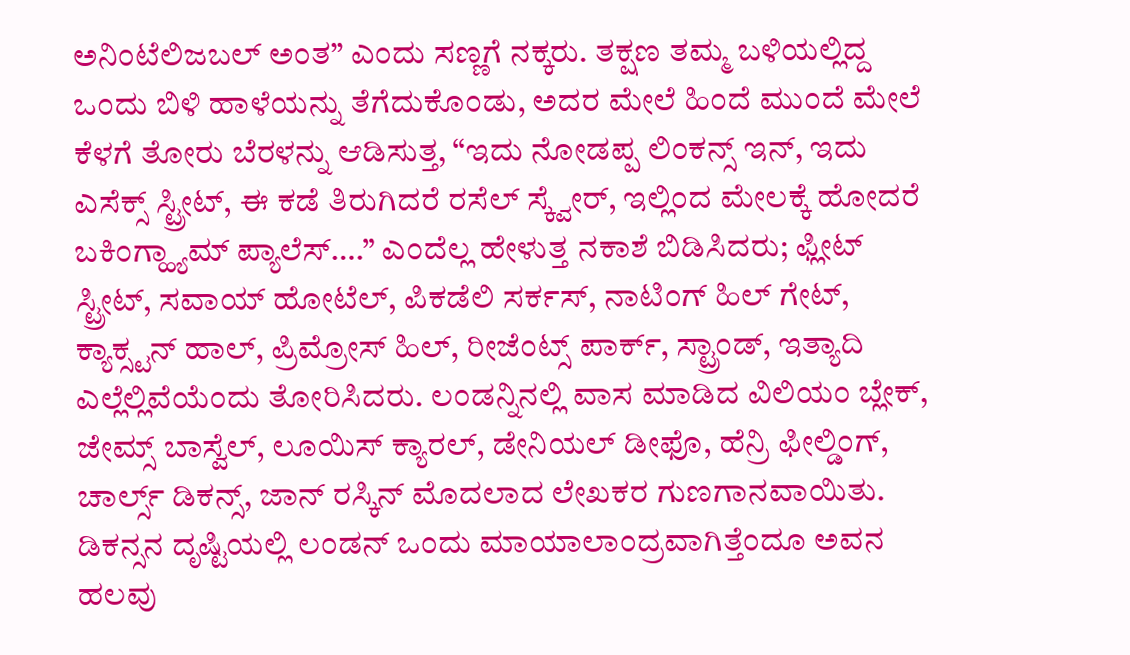ಅನಿಂಟೆಲಿಜಬಲ್ ಅಂತ” ಎಂದು ಸಣ್ಣಗೆ ನಕ್ಕರು. ತಕ್ಷಣ ತಮ್ಮ ಬಳಿಯಲ್ಲಿದ್ದ ಒಂದು ಬಿಳಿ ಹಾಳೆಯನ್ನು ತೆಗೆದುಕೊಂಡು, ಅದರ ಮೇಲೆ ಹಿಂದೆ ಮುಂದೆ ಮೇಲೆ ಕೆಳಗೆ ತೋರು ಬೆರಳನ್ನು ಆಡಿಸುತ್ತ, “ಇದು ನೋಡಪ್ಪ ಲಿಂಕನ್ಸ್ ಇನ್, ಇದು ಎಸೆಕ್ಸ್ ಸ್ಟ್ರೀಟ್, ಈ ಕಡೆ ತಿರುಗಿದರೆ ರಸೆಲ್ ಸ್ಕ್ವೇರ್, ಇಲ್ಲಿಂದ ಮೇಲಕ್ಕೆ ಹೋದರೆ ಬಕಿಂಗ್ಹ್ಯಾಮ್ ಪ್ಯಾಲೆಸ್….” ಎಂದೆಲ್ಲ ಹೇಳುತ್ತ ನಕಾಶೆ ಬಿಡಿಸಿದರು; ಫ್ಲೀಟ್ ಸ್ಟ್ರೀಟ್, ಸವಾಯ್ ಹೋಟೆಲ್, ಪಿಕಡೆಲಿ ಸರ್ಕಸ್, ನಾಟಿಂಗ್ ಹಿಲ್ ಗೇಟ್, ಕ್ಯಾಕ್ಸ್ಟನ್ ಹಾಲ್, ಪ್ರಿಮ್ರೋಸ್ ಹಿಲ್, ರೀಜೆಂಟ್ಸ್ ಪಾರ್ಕ್, ಸ್ಟ್ರಾಂಡ್, ಇತ್ಯಾದಿ ಎಲ್ಲೆಲ್ಲಿವೆಯೆಂದು ತೋರಿಸಿದರು. ಲಂಡನ್ನಿನಲ್ಲಿ ವಾಸ ಮಾಡಿದ ವಿಲಿಯಂ ಬ್ಲೇಕ್, ಜೇಮ್ಸ್ ಬಾಸ್ವೆಲ್, ಲೂಯಿಸ್ ಕ್ಯಾರಲ್, ಡೇನಿಯಲ್ ಡೀಫೊ, ಹೆನ್ರಿ ಫೀಲ್ಡಿಂಗ್, ಚಾರ್ಲ್ಸ್ ಡಿಕನ್ಸ್, ಜಾನ್ ರಸ್ಕಿನ್ ಮೊದಲಾದ ಲೇಖಕರ ಗುಣಗಾನವಾಯಿತು. ಡಿಕನ್ಸನ ದೃಷ್ಟಿಯಲ್ಲಿ ಲಂಡನ್ ಒಂದು ಮಾಯಾಲಾಂದ್ರವಾಗಿತ್ತೆಂದೂ ಅವನ ಹಲವು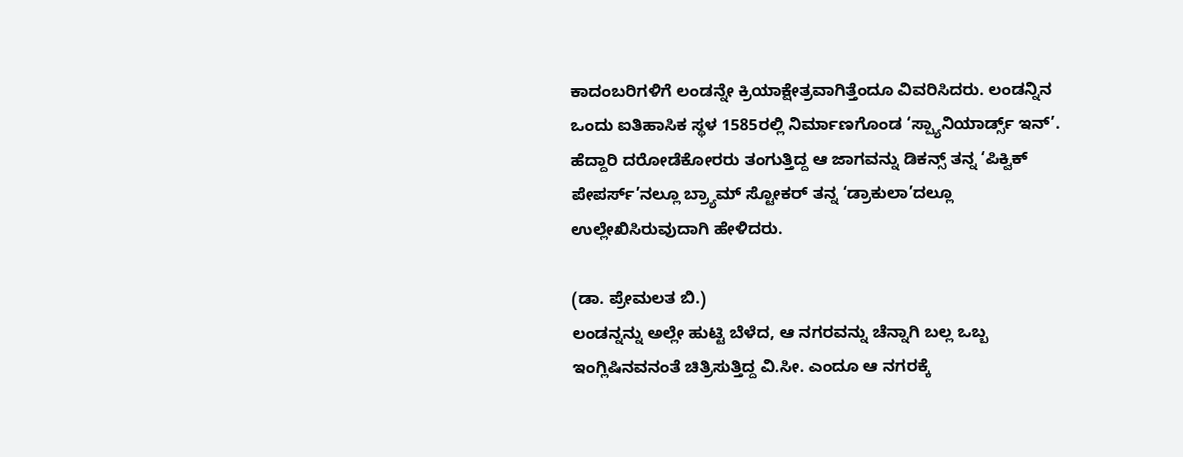ಕಾದಂಬರಿಗಳಿಗೆ ಲಂಡನ್ನೇ ಕ್ರಿಯಾಕ್ಷೇತ್ರವಾಗಿತ್ತೆಂದೂ ವಿವರಿಸಿದರು. ಲಂಡನ್ನಿನ ಒಂದು ಐತಿಹಾಸಿಕ ಸ್ಥಳ 1585ರಲ್ಲಿ ನಿರ್ಮಾಣಗೊಂಡ ‘ಸ್ಪ್ಯಾನಿಯಾರ್ಡ್ಸ್ ಇನ್’. ಹೆದ್ದಾರಿ ದರೋಡೆಕೋರರು ತಂಗುತ್ತಿದ್ದ ಆ ಜಾಗವನ್ನು ಡಿಕನ್ಸ್ ತನ್ನ ‘ಪಿಕ್ವಿಕ್ ಪೇಪರ್ಸ್’ನಲ್ಲೂ ಬ್ರ್ಯಾಮ್ ಸ್ಟೋಕರ್ ತನ್ನ ‘ಡ್ರಾಕುಲಾ’ದಲ್ಲೂ ಉಲ್ಲೇಖಿಸಿರುವುದಾಗಿ ಹೇಳಿದರು.

(ಡಾ. ಪ್ರೇಮಲತ ಬಿ.)
ಲಂಡನ್ನನ್ನು ಅಲ್ಲೇ ಹುಟ್ಟಿ ಬೆಳೆದ, ಆ ನಗರವನ್ನು ಚೆನ್ನಾಗಿ ಬಲ್ಲ ಒಬ್ಬ ಇಂಗ್ಲಿಷಿನವನಂತೆ ಚಿತ್ರಿಸುತ್ತಿದ್ದ ವಿ.ಸೀ. ಎಂದೂ ಆ ನಗರಕ್ಕೆ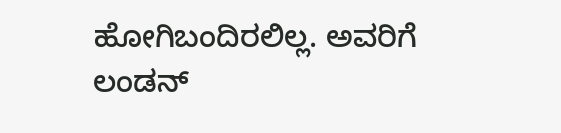ಹೋಗಿಬಂದಿರಲಿಲ್ಲ. ಅವರಿಗೆ ಲಂಡನ್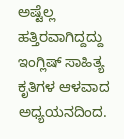ಅಷ್ಟೆಲ್ಲ ಹತ್ತಿರವಾಗಿದ್ದದ್ದು ಇಂಗ್ಲಿಷ್ ಸಾಹಿತ್ಯ ಕೃತಿಗಳ ಆಳವಾದ ಅಧ್ಯಯನದಿಂದ.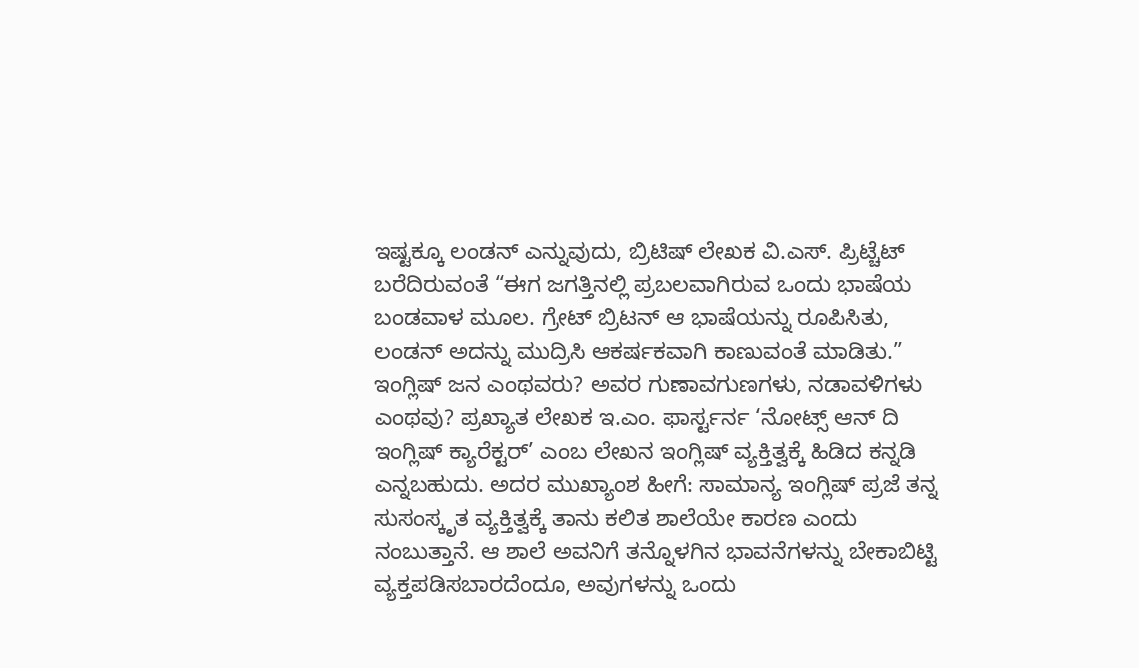ಇಷ್ಟಕ್ಕೂ ಲಂಡನ್ ಎನ್ನುವುದು, ಬ್ರಿಟಿಷ್ ಲೇಖಕ ವಿ.ಎಸ್. ಪ್ರಿಟ್ಚೆಟ್ ಬರೆದಿರುವಂತೆ “ಈಗ ಜಗತ್ತಿನಲ್ಲಿ ಪ್ರಬಲವಾಗಿರುವ ಒಂದು ಭಾಷೆಯ ಬಂಡವಾಳ ಮೂಲ. ಗ್ರೇಟ್ ಬ್ರಿಟನ್ ಆ ಭಾಷೆಯನ್ನು ರೂಪಿಸಿತು, ಲಂಡನ್ ಅದನ್ನು ಮುದ್ರಿಸಿ ಆಕರ್ಷಕವಾಗಿ ಕಾಣುವಂತೆ ಮಾಡಿತು.”
ಇಂಗ್ಲಿಷ್ ಜನ ಎಂಥವರು? ಅವರ ಗುಣಾವಗುಣಗಳು, ನಡಾವಳಿಗಳು ಎಂಥವು? ಪ್ರಖ್ಯಾತ ಲೇಖಕ ಇ.ಎಂ. ಫಾರ್ಸ್ಟರ್ನ ‘ನೋಟ್ಸ್ ಆನ್ ದಿ ಇಂಗ್ಲಿಷ್ ಕ್ಯಾರೆಕ್ಟರ್’ ಎಂಬ ಲೇಖನ ಇಂಗ್ಲಿಷ್ ವ್ಯಕ್ತಿತ್ವಕ್ಕೆ ಹಿಡಿದ ಕನ್ನಡಿ ಎನ್ನಬಹುದು. ಅದರ ಮುಖ್ಯಾಂಶ ಹೀಗೆ: ಸಾಮಾನ್ಯ ಇಂಗ್ಲಿಷ್ ಪ್ರಜೆ ತನ್ನ ಸುಸಂಸ್ಕೃತ ವ್ಯಕ್ತಿತ್ವಕ್ಕೆ ತಾನು ಕಲಿತ ಶಾಲೆಯೇ ಕಾರಣ ಎಂದು ನಂಬುತ್ತಾನೆ. ಆ ಶಾಲೆ ಅವನಿಗೆ ತನ್ನೊಳಗಿನ ಭಾವನೆಗಳನ್ನು ಬೇಕಾಬಿಟ್ಟಿ ವ್ಯಕ್ತಪಡಿಸಬಾರದೆಂದೂ, ಅವುಗಳನ್ನು ಒಂದು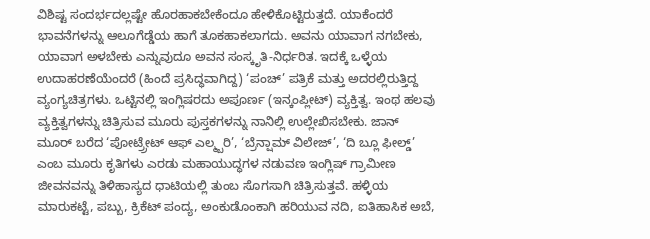ವಿಶಿಷ್ಟ ಸಂದರ್ಭದಲ್ಲಷ್ಟೇ ಹೊರಹಾಕಬೇಕೆಂದೂ ಹೇಳಿಕೊಟ್ಟಿರುತ್ತದೆ. ಯಾಕೆಂದರೆ ಭಾವನೆಗಳನ್ನು ಆಲೂಗೆಡ್ಡೆಯ ಹಾಗೆ ತೂಕಹಾಕಲಾಗದು. ಅವನು ಯಾವಾಗ ನಗಬೇಕು, ಯಾವಾಗ ಅಳಬೇಕು ಎನ್ನುವುದೂ ಅವನ ಸಂಸ್ಕೃತಿ-ನಿರ್ಧರಿತ. ಇದಕ್ಕೆ ಒಳ್ಳೆಯ ಉದಾಹರಣೆಯೆಂದರೆ (ಹಿಂದೆ ಪ್ರಸಿದ್ಧವಾಗಿದ್ದ) ‘ಪಂಚ್’ ಪತ್ರಿಕೆ ಮತ್ತು ಅದರಲ್ಲಿರುತ್ತಿದ್ದ ವ್ಯಂಗ್ಯಚಿತ್ರಗಳು. ಒಟ್ಟಿನಲ್ಲಿ ಇಂಗ್ಲಿಷರದು ಅಪೂರ್ಣ (ಇನ್ಕಂಪ್ಲೀಟ್) ವ್ಯಕ್ತಿತ್ವ. ಇಂಥ ಹಲವು ವ್ಯಕ್ತಿತ್ವಗಳನ್ನು ಚಿತ್ರಿಸುವ ಮೂರು ಪುಸ್ತಕಗಳನ್ನು ನಾನಿಲ್ಲಿ ಉಲ್ಲೇಖಿಸಬೇಕು. ಜಾನ್ ಮೂರ್ ಬರೆದ ‘ಪೋಟ್ರ್ರೇಟ್ ಆಫ್ ಎಲ್ಮ್ಬರಿ’, ‘ಬ್ರೆನ್ಷಾಮ್ ವಿಲೇಜ್’, ‘ದಿ ಬ್ಲೂ ಫೀಲ್ಡ್’ ಎಂಬ ಮೂರು ಕೃತಿಗಳು ಎರಡು ಮಹಾಯುದ್ಧಗಳ ನಡುವಣ ಇಂಗ್ಲಿಷ್ ಗ್ರಾಮೀಣ ಜೀವನವನ್ನು ತಿಳಿಹಾಸ್ಯದ ಧಾಟಿಯಲ್ಲಿ ತುಂಬ ಸೊಗಸಾಗಿ ಚಿತ್ರಿಸುತ್ತವೆ. ಹಳ್ಳಿಯ ಮಾರುಕಟ್ಟೆ, ಪಬ್ಬು, ಕ್ರಿಕೆಟ್ ಪಂದ್ಯ, ಅಂಕುಡೊಂಕಾಗಿ ಹರಿಯುವ ನದಿ, ಐತಿಹಾಸಿಕ ಅಬೆ,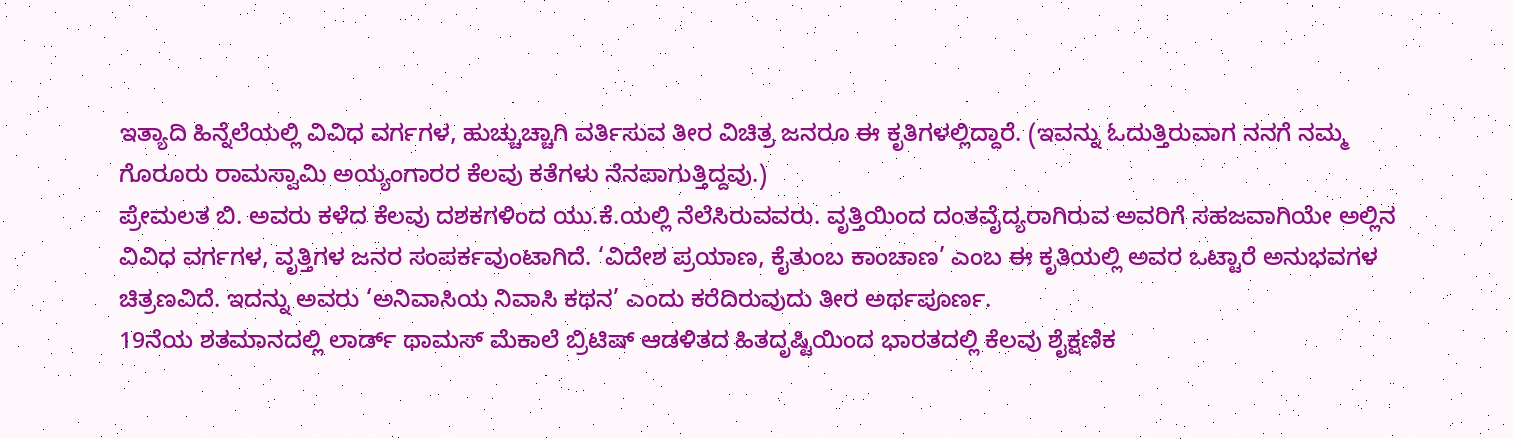ಇತ್ಯಾದಿ ಹಿನ್ನೆಲೆಯಲ್ಲಿ ವಿವಿಧ ವರ್ಗಗಳ, ಹುಚ್ಚುಚ್ಚಾಗಿ ವರ್ತಿಸುವ ತೀರ ವಿಚಿತ್ರ ಜನರೂ ಈ ಕೃತಿಗಳಲ್ಲಿದ್ದಾರೆ. (ಇವನ್ನು ಓದುತ್ತಿರುವಾಗ ನನಗೆ ನಮ್ಮ ಗೊರೂರು ರಾಮಸ್ವಾಮಿ ಅಯ್ಯಂಗಾರರ ಕೆಲವು ಕತೆಗಳು ನೆನಪಾಗುತ್ತಿದ್ದವು.)
ಪ್ರೇಮಲತ ಬಿ. ಅವರು ಕಳೆದ ಕೆಲವು ದಶಕಗಳಿಂದ ಯು.ಕೆ.ಯಲ್ಲಿ ನೆಲೆಸಿರುವವರು. ವೃತ್ತಿಯಿಂದ ದಂತವೈದ್ಯರಾಗಿರುವ ಅವರಿಗೆ ಸಹಜವಾಗಿಯೇ ಅಲ್ಲಿನ ವಿವಿಧ ವರ್ಗಗಳ, ವೃತ್ತಿಗಳ ಜನರ ಸಂಪರ್ಕವುಂಟಾಗಿದೆ. ‘ವಿದೇಶ ಪ್ರಯಾಣ, ಕೈತುಂಬ ಕಾಂಚಾಣ’ ಎಂಬ ಈ ಕೃತಿಯಲ್ಲಿ ಅವರ ಒಟ್ಟಾರೆ ಅನುಭವಗಳ ಚಿತ್ರಣವಿದೆ. ಇದನ್ನು ಅವರು ‘ಅನಿವಾಸಿಯ ನಿವಾಸಿ ಕಥನ’ ಎಂದು ಕರೆದಿರುವುದು ತೀರ ಅರ್ಥಪೂರ್ಣ.
19ನೆಯ ಶತಮಾನದಲ್ಲಿ ಲಾರ್ಡ್ ಥಾಮಸ್ ಮೆಕಾಲೆ ಬ್ರಿಟಿಷ್ ಆಡಳಿತದ ಹಿತದೃಷ್ಟಿಯಿಂದ ಭಾರತದಲ್ಲಿ ಕೆಲವು ಶೈಕ್ಷಣಿಕ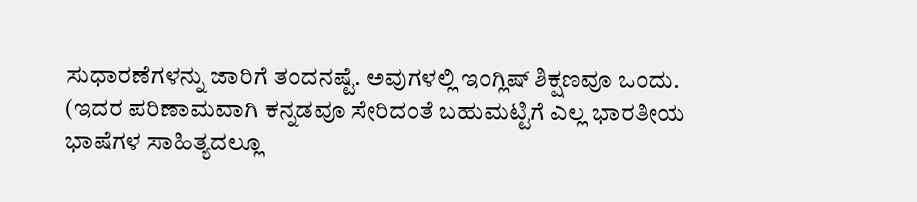ಸುಧಾರಣೆಗಳನ್ನು ಜಾರಿಗೆ ತಂದನಷ್ಟೆ. ಅವುಗಳಲ್ಲಿ ಇಂಗ್ಲಿಷ್ ಶಿಕ್ಷಣವೂ ಒಂದು. (ಇದರ ಪರಿಣಾಮವಾಗಿ ಕನ್ನಡವೂ ಸೇರಿದಂತೆ ಬಹುಮಟ್ಟಿಗೆ ಎಲ್ಲ ಭಾರತೀಯ ಭಾಷೆಗಳ ಸಾಹಿತ್ಯದಲ್ಲೂ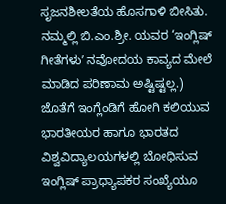ಸೃಜನಶೀಲತೆಯ ಹೊಸಗಾಳಿ ಬೀಸಿತು. ನಮ್ಮಲ್ಲಿ ಬಿ.ಎಂ.ಶ್ರೀ. ಯವರ ‘ಇಂಗ್ಲಿಷ್ ಗೀತೆಗಳುʼ ನವೋದಯ ಕಾವ್ಯದ ಮೇಲೆ ಮಾಡಿದ ಪರಿಣಾಮ ಅಷ್ಟಿಷ್ಟಲ್ಲ.) ಜೊತೆಗೆ ಇಂಗ್ಲೆಂಡಿಗೆ ಹೋಗಿ ಕಲಿಯುವ ಭಾರತೀಯರ ಹಾಗೂ ಭಾರತದ ವಿಶ್ವವಿದ್ಯಾಲಯಗಳಲ್ಲಿ ಬೋಧಿಸುವ ಇಂಗ್ಲಿಷ್ ಪ್ರಾಧ್ಯಾಪಕರ ಸಂಖ್ಯೆಯೂ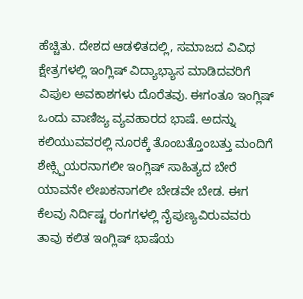ಹೆಚ್ಚಿತು. ದೇಶದ ಆಡಳಿತದಲ್ಲಿ, ಸಮಾಜದ ವಿವಿಧ ಕ್ಷೇತ್ರಗಳಲ್ಲಿ ಇಂಗ್ಲಿಷ್ ವಿದ್ಯಾಭ್ಯಾಸ ಮಾಡಿದವರಿಗೆ ವಿಪುಲ ಅವಕಾಶಗಳು ದೊರೆತವು. ಈಗಂತೂ ಇಂಗ್ಲಿಷ್ ಒಂದು ವಾಣಿಜ್ಯ ವ್ಯವಹಾರದ ಭಾಷೆ. ಅದನ್ನು ಕಲಿಯುವವರಲ್ಲಿ ನೂರಕ್ಕೆ ತೊಂಬತ್ತೊಂಬತ್ತು ಮಂದಿಗೆ ಶೇಕ್ಸ್ಪಿಯರನಾಗಲೀ ಇಂಗ್ಲಿಷ್ ಸಾಹಿತ್ಯದ ಬೇರೆ ಯಾವನೇ ಲೇಖಕನಾಗಲೀ ಬೇಡವೇ ಬೇಡ. ಈಗ ಕೆಲವು ನಿರ್ದಿಷ್ಟ ರಂಗಗಳಲ್ಲಿ ನೈಪುಣ್ಯವಿರುವವರು ತಾವು ಕಲಿತ ಇಂಗ್ಲಿಷ್ ಭಾಷೆಯ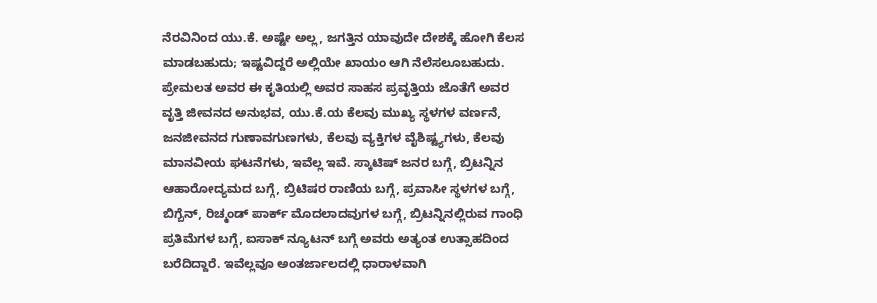ನೆರವಿನಿಂದ ಯು.ಕೆ. ಅಷ್ಟೇ ಅಲ್ಲ, ಜಗತ್ತಿನ ಯಾವುದೇ ದೇಶಕ್ಕೆ ಹೋಗಿ ಕೆಲಸ ಮಾಡಬಹುದು; ಇಷ್ಟವಿದ್ದರೆ ಅಲ್ಲಿಯೇ ಖಾಯಂ ಆಗಿ ನೆಲೆಸಲೂಬಹುದು.
ಪ್ರೇಮಲತ ಅವರ ಈ ಕೃತಿಯಲ್ಲಿ ಅವರ ಸಾಹಸ ಪ್ರವೃತ್ತಿಯ ಜೊತೆಗೆ ಅವರ ವೃತ್ತಿ ಜೀವನದ ಅನುಭವ, ಯು.ಕೆ.ಯ ಕೆಲವು ಮುಖ್ಯ ಸ್ಥಳಗಳ ವರ್ಣನೆ, ಜನಜೀವನದ ಗುಣಾವಗುಣಗಳು, ಕೆಲವು ವ್ಯಕ್ತಿಗಳ ವೈಶಿಷ್ಟ್ಯಗಳು, ಕೆಲವು ಮಾನವೀಯ ಘಟನೆಗಳು, ಇವೆಲ್ಲ ಇವೆ. ಸ್ಕಾಟಿಷ್ ಜನರ ಬಗ್ಗೆ, ಬ್ರಿಟನ್ನಿನ ಆಹಾರೋದ್ಯಮದ ಬಗ್ಗೆ, ಬ್ರಿಟಿಷರ ರಾಣಿಯ ಬಗ್ಗೆ, ಪ್ರವಾಸೀ ಸ್ಥಳಗಳ ಬಗ್ಗೆ, ಬಿಗ್ಬೆನ್, ರಿಚ್ಮಂಡ್ ಪಾರ್ಕ್ ಮೊದಲಾದವುಗಳ ಬಗ್ಗೆ, ಬ್ರಿಟನ್ನಿನಲ್ಲಿರುವ ಗಾಂಧಿ ಪ್ರತಿಮೆಗಳ ಬಗ್ಗೆ, ಐಸಾಕ್ ನ್ಯೂಟನ್ ಬಗ್ಗೆ ಅವರು ಅತ್ಯಂತ ಉತ್ಸಾಹದಿಂದ ಬರೆದಿದ್ದಾರೆ. ಇವೆಲ್ಲವೂ ಅಂತರ್ಜಾಲದಲ್ಲಿ ಧಾರಾಳವಾಗಿ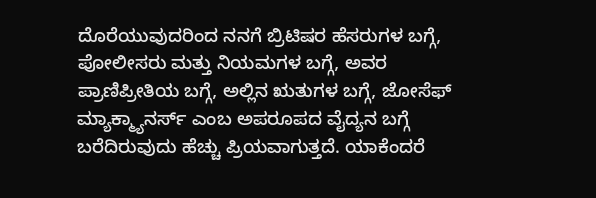ದೊರೆಯುವುದರಿಂದ ನನಗೆ ಬ್ರಿಟಿಷರ ಹೆಸರುಗಳ ಬಗ್ಗೆ, ಪೋಲೀಸರು ಮತ್ತು ನಿಯಮಗಳ ಬಗ್ಗೆ, ಅವರ ಪ್ರಾಣಿಪ್ರೀತಿಯ ಬಗ್ಗೆ, ಅಲ್ಲಿನ ಋತುಗಳ ಬಗ್ಗೆ, ಜೋಸೆಫ್ ಮ್ಯಾಕ್ಮ್ಯಾನರ್ಸ್ ಎಂಬ ಅಪರೂಪದ ವೈದ್ಯನ ಬಗ್ಗೆ ಬರೆದಿರುವುದು ಹೆಚ್ಚು ಪ್ರಿಯವಾಗುತ್ತದೆ. ಯಾಕೆಂದರೆ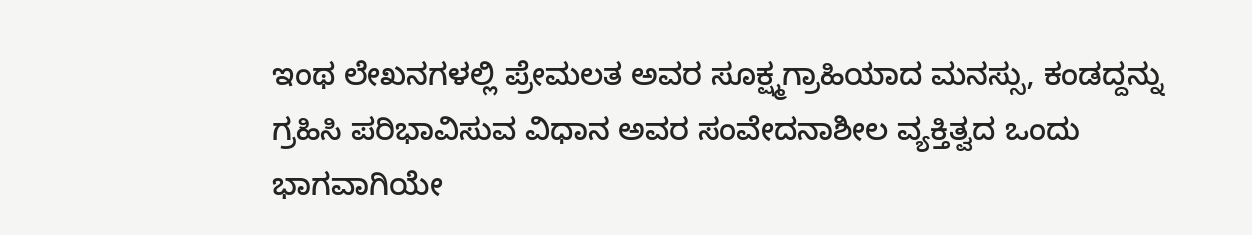ಇಂಥ ಲೇಖನಗಳಲ್ಲಿ ಪ್ರೇಮಲತ ಅವರ ಸೂಕ್ಷ್ಮಗ್ರಾಹಿಯಾದ ಮನಸ್ಸು, ಕಂಡದ್ದನ್ನು ಗ್ರಹಿಸಿ ಪರಿಭಾವಿಸುವ ವಿಧಾನ ಅವರ ಸಂವೇದನಾಶೀಲ ವ್ಯಕ್ತಿತ್ವದ ಒಂದು ಭಾಗವಾಗಿಯೇ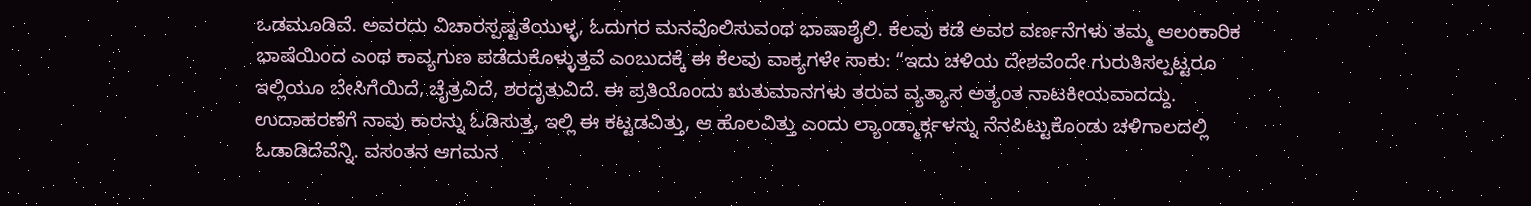ಒಡಮೂಡಿವೆ. ಅವರದು ವಿಚಾರಸ್ಪಷ್ಟತೆಯುಳ್ಳ, ಓದುಗರ ಮನವೊಲಿಸುವಂಥ ಭಾಷಾಶೈಲಿ. ಕೆಲವು ಕಡೆ ಅವರ ವರ್ಣನೆಗಳು ತಮ್ಮ ಆಲಂಕಾರಿಕ ಭಾಷೆಯಿಂದ ಎಂಥ ಕಾವ್ಯಗುಣ ಪಡೆದುಕೊಳ್ಳುತ್ತವೆ ಎಂಬುದಕ್ಕೆ ಈ ಕೆಲವು ವಾಕ್ಯಗಳೇ ಸಾಕು: “ಇದು ಚಳಿಯ ದೇಶವೆಂದೇ ಗುರುತಿಸಲ್ಪಟ್ಟರೂ ಇಲ್ಲಿಯೂ ಬೇಸಿಗೆಯಿದೆ, ಚೈತ್ರವಿದೆ, ಶರದೃತುವಿದೆ. ಈ ಪ್ರತಿಯೊಂದು ಋತುಮಾನಗಳು ತರುವ ವ್ಯತ್ಯಾಸ ಅತ್ಯಂತ ನಾಟಕೀಯವಾದದ್ದು. ಉದಾಹರಣೆಗೆ ನಾವು ಕಾರನ್ನು ಓಡಿಸುತ್ತ, ಇಲ್ಲಿ ಈ ಕಟ್ಟಡವಿತ್ತು, ಆ ಹೊಲವಿತ್ತು ಎಂದು ಲ್ಯಾಂಡ್ಮಾರ್ಕ್ಗಳನ್ನು ನೆನಪಿಟ್ಟುಕೊಂಡು ಚಳಿಗಾಲದಲ್ಲಿ ಓಡಾಡಿದೆವೆನ್ನಿ. ವಸಂತನ ಆಗಮನ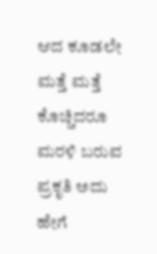ಆದ ಕೂಡಲೇ ಮತ್ತೆ ಮತ್ತೆ ಕೊಚ್ಚಿದರೂ ಮರಳಿ ಬರುವ ಪ್ರಕೃತಿ ಅದು ಹೇಗೆ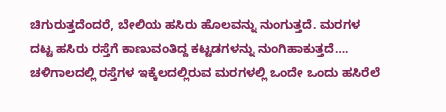ಚಿಗುರುತ್ತದೆಂದರೆ, ಬೇಲಿಯ ಹಸಿರು ಹೊಲವನ್ನು ನುಂಗುತ್ತದೆ. ಮರಗಳ ದಟ್ಟ ಹಸಿರು ರಸ್ತೆಗೆ ಕಾಣುವಂತಿದ್ದ ಕಟ್ಟಡಗಳನ್ನು ನುಂಗಿಹಾಕುತ್ತದೆ…. ಚಳಿಗಾಲದಲ್ಲಿ ರಸ್ತೆಗಳ ಇಕ್ಕೆಲದಲ್ಲಿರುವ ಮರಗಳಲ್ಲಿ ಒಂದೇ ಒಂದು ಹಸಿರೆಲೆ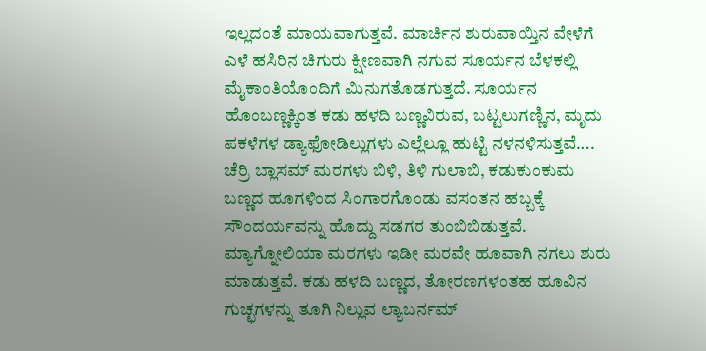ಇಲ್ಲದಂತೆ ಮಾಯವಾಗುತ್ತವೆ. ಮಾರ್ಚಿನ ಶುರುವಾಯ್ತಿನ ವೇಳೆಗೆ ಎಳೆ ಹಸಿರಿನ ಚಿಗುರು ಕ್ಷೀಣವಾಗಿ ನಗುವ ಸೂರ್ಯನ ಬೆಳಕಲ್ಲಿ ಮೈಕಾಂತಿಯೊಂದಿಗೆ ಮಿನುಗತೊಡಗುತ್ತದೆ. ಸೂರ್ಯನ ಹೊಂಬಣ್ಣಕ್ಕಿಂತ ಕಡು ಹಳದಿ ಬಣ್ಣವಿರುವ, ಬಟ್ಟಲುಗಣ್ಣಿನ, ಮೃದು ಪಕಳೆಗಳ ಡ್ಯಾಫೋಡಿಲ್ಲುಗಳು ಎಲ್ಲೆಲ್ಲೂ ಹುಟ್ಟಿ ನಳನಳಿಸುತ್ತವೆ…. ಚೆರ್ರಿ ಬ್ಲಾಸಮ್ ಮರಗಳು ಬಿಳಿ, ತಿಳಿ ಗುಲಾಬಿ, ಕಡುಕುಂಕುಮ ಬಣ್ಣದ ಹೂಗಳಿಂದ ಸಿಂಗಾರಗೊಂಡು ವಸಂತನ ಹಬ್ಬಕ್ಕೆ ಸೌಂದರ್ಯವನ್ನು ಹೊದ್ದು ಸಡಗರ ತುಂಬಿಬಿಡುತ್ತವೆ. ಮ್ಯಾಗ್ನೋಲಿಯಾ ಮರಗಳು ಇಡೀ ಮರವೇ ಹೂವಾಗಿ ನಗಲು ಶುರು ಮಾಡುತ್ತವೆ. ಕಡು ಹಳದಿ ಬಣ್ಣದ, ತೋರಣಗಳಂತಹ ಹೂವಿನ ಗುಚ್ಛಗಳನ್ನು ತೂಗಿ ನಿಲ್ಲುವ ಲ್ಯಾಬರ್ನಮ್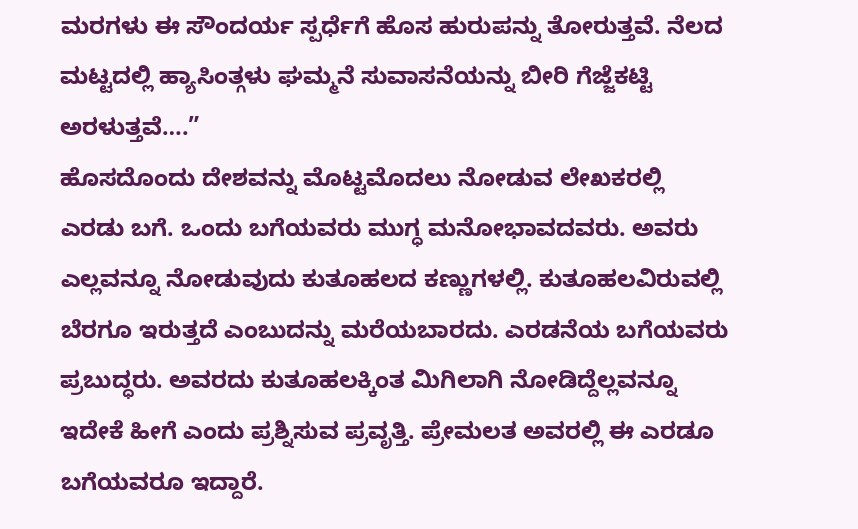ಮರಗಳು ಈ ಸೌಂದರ್ಯ ಸ್ಪರ್ಧೆಗೆ ಹೊಸ ಹುರುಪನ್ನು ತೋರುತ್ತವೆ. ನೆಲದ ಮಟ್ಟದಲ್ಲಿ ಹ್ಯಾಸಿಂತ್ಗಳು ಘಮ್ಮನೆ ಸುವಾಸನೆಯನ್ನು ಬೀರಿ ಗೆಜ್ಜೆಕಟ್ಟಿ ಅರಳುತ್ತವೆ….”
ಹೊಸದೊಂದು ದೇಶವನ್ನು ಮೊಟ್ಟಮೊದಲು ನೋಡುವ ಲೇಖಕರಲ್ಲಿ ಎರಡು ಬಗೆ. ಒಂದು ಬಗೆಯವರು ಮುಗ್ಧ ಮನೋಭಾವದವರು. ಅವರು ಎಲ್ಲವನ್ನೂ ನೋಡುವುದು ಕುತೂಹಲದ ಕಣ್ಣುಗಳಲ್ಲಿ. ಕುತೂಹಲವಿರುವಲ್ಲಿ ಬೆರಗೂ ಇರುತ್ತದೆ ಎಂಬುದನ್ನು ಮರೆಯಬಾರದು. ಎರಡನೆಯ ಬಗೆಯವರು ಪ್ರಬುದ್ಧರು. ಅವರದು ಕುತೂಹಲಕ್ಕಿಂತ ಮಿಗಿಲಾಗಿ ನೋಡಿದ್ದೆಲ್ಲವನ್ನೂ ಇದೇಕೆ ಹೀಗೆ ಎಂದು ಪ್ರಶ್ನಿಸುವ ಪ್ರವೃತ್ತಿ. ಪ್ರೇಮಲತ ಅವರಲ್ಲಿ ಈ ಎರಡೂ ಬಗೆಯವರೂ ಇದ್ದಾರೆ.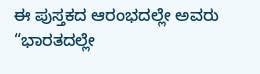ಈ ಪುಸ್ತಕದ ಆರಂಭದಲ್ಲೇ ಅವರು “ಭಾರತದಲ್ಲೇ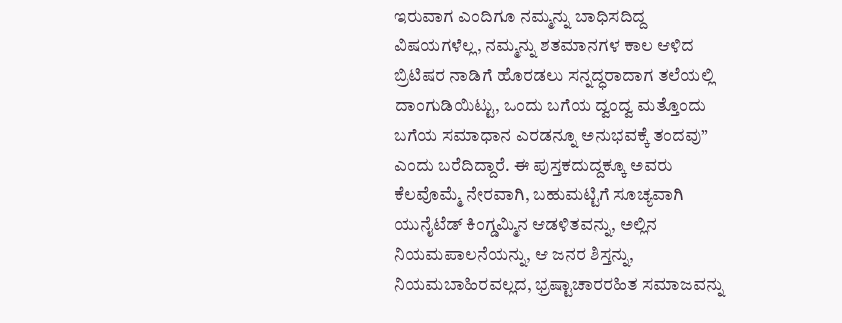ಇರುವಾಗ ಎಂದಿಗೂ ನಮ್ಮನ್ನು ಬಾಧಿಸದಿದ್ದ ವಿಷಯಗಳೆಲ್ಲ, ನಮ್ಮನ್ನು ಶತಮಾನಗಳ ಕಾಲ ಆಳಿದ ಬ್ರಿಟಿಷರ ನಾಡಿಗೆ ಹೊರಡಲು ಸನ್ನದ್ಧರಾದಾಗ ತಲೆಯಲ್ಲಿ ದಾಂಗುಡಿಯಿಟ್ಟು, ಒಂದು ಬಗೆಯ ದ್ವಂದ್ವ ಮತ್ತೊಂದು ಬಗೆಯ ಸಮಾಧಾನ ಎರಡನ್ನೂ ಅನುಭವಕ್ಕೆ ತಂದವು” ಎಂದು ಬರೆದಿದ್ದಾರೆ. ಈ ಪುಸ್ತಕದುದ್ದಕ್ಕೂ ಅವರು ಕೆಲವೊಮ್ಮೆ ನೇರವಾಗಿ, ಬಹುಮಟ್ಟಿಗೆ ಸೂಚ್ಯವಾಗಿ ಯುನೈಟೆಡ್ ಕಿಂಗ್ಡಮ್ಮಿನ ಆಡಳಿತವನ್ನು, ಅಲ್ಲಿನ ನಿಯಮಪಾಲನೆಯನ್ನು, ಆ ಜನರ ಶಿಸ್ತನ್ನು, ನಿಯಮಬಾಹಿರವಲ್ಲದ, ಭ್ರಷ್ಟಾಚಾರರಹಿತ ಸಮಾಜವನ್ನು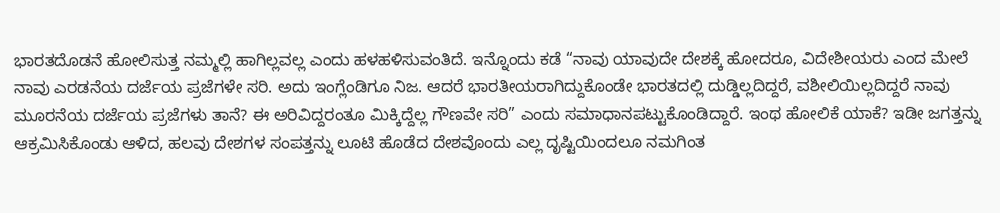ಭಾರತದೊಡನೆ ಹೋಲಿಸುತ್ತ ನಮ್ಮಲ್ಲಿ ಹಾಗಿಲ್ಲವಲ್ಲ ಎಂದು ಹಳಹಳಿಸುವಂತಿದೆ. ಇನ್ನೊಂದು ಕಡೆ “ನಾವು ಯಾವುದೇ ದೇಶಕ್ಕೆ ಹೋದರೂ, ವಿದೇಶೀಯರು ಎಂದ ಮೇಲೆ ನಾವು ಎರಡನೆಯ ದರ್ಜೆಯ ಪ್ರಜೆಗಳೇ ಸರಿ. ಅದು ಇಂಗ್ಲೆಂಡಿಗೂ ನಿಜ. ಆದರೆ ಭಾರತೀಯರಾಗಿದ್ದುಕೊಂಡೇ ಭಾರತದಲ್ಲಿ ದುಡ್ಡಿಲ್ಲದಿದ್ದರೆ, ವಶೀಲಿಯಿಲ್ಲದಿದ್ದರೆ ನಾವು ಮೂರನೆಯ ದರ್ಜೆಯ ಪ್ರಜೆಗಳು ತಾನೆ? ಈ ಅರಿವಿದ್ದರಂತೂ ಮಿಕ್ಕಿದ್ದೆಲ್ಲ ಗೌಣವೇ ಸರಿ” ಎಂದು ಸಮಾಧಾನಪಟ್ಟುಕೊಂಡಿದ್ದಾರೆ. ಇಂಥ ಹೋಲಿಕೆ ಯಾಕೆ? ಇಡೀ ಜಗತ್ತನ್ನು ಆಕ್ರಮಿಸಿಕೊಂಡು ಆಳಿದ, ಹಲವು ದೇಶಗಳ ಸಂಪತ್ತನ್ನು ಲೂಟಿ ಹೊಡೆದ ದೇಶವೊಂದು ಎಲ್ಲ ದೃಷ್ಟಿಯಿಂದಲೂ ನಮಗಿಂತ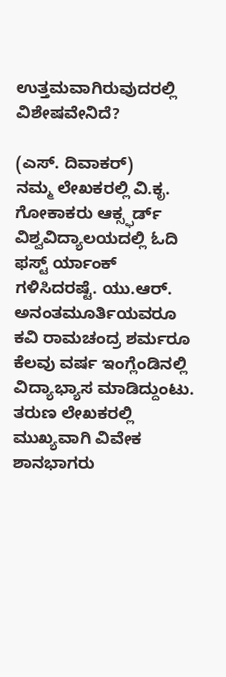ಉತ್ತಮವಾಗಿರುವುದರಲ್ಲಿ ವಿಶೇಷವೇನಿದೆ?

(ಎಸ್. ದಿವಾಕರ್)
ನಮ್ಮ ಲೇಖಕರಲ್ಲಿ ವಿ.ಕೃ. ಗೋಕಾಕರು ಆಕ್ಸ್ಫರ್ಡ್ ವಿಶ್ವವಿದ್ಯಾಲಯದಲ್ಲಿ ಓದಿ ಫಸ್ಟ್ ರ್ಯಾಂಕ್ ಗಳಿಸಿದರಷ್ಟೆ. ಯು.ಆರ್. ಅನಂತಮೂರ್ತಿಯವರೂ ಕವಿ ರಾಮಚಂದ್ರ ಶರ್ಮರೂ ಕೆಲವು ವರ್ಷ ಇಂಗ್ಲೆಂಡಿನಲ್ಲಿ ವಿದ್ಯಾಭ್ಯಾಸ ಮಾಡಿದ್ದುಂಟು. ತರುಣ ಲೇಖಕರಲ್ಲಿ ಮುಖ್ಯವಾಗಿ ವಿವೇಕ ಶಾನಭಾಗರು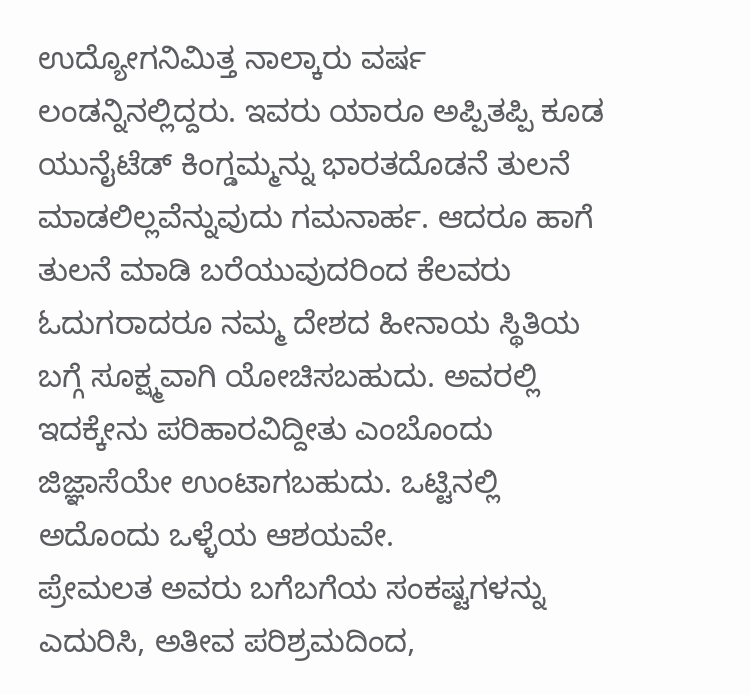ಉದ್ಯೋಗನಿಮಿತ್ತ ನಾಲ್ಕಾರು ವರ್ಷ ಲಂಡನ್ನಿನಲ್ಲಿದ್ದರು. ಇವರು ಯಾರೂ ಅಪ್ಪಿತಪ್ಪಿ ಕೂಡ ಯುನೈಟೆಡ್ ಕಿಂಗ್ಡಮ್ಮನ್ನು ಭಾರತದೊಡನೆ ತುಲನೆ ಮಾಡಲಿಲ್ಲವೆನ್ನುವುದು ಗಮನಾರ್ಹ. ಆದರೂ ಹಾಗೆ ತುಲನೆ ಮಾಡಿ ಬರೆಯುವುದರಿಂದ ಕೆಲವರು ಓದುಗರಾದರೂ ನಮ್ಮ ದೇಶದ ಹೀನಾಯ ಸ್ಥಿತಿಯ ಬಗ್ಗೆ ಸೂಕ್ಷ್ಮವಾಗಿ ಯೋಚಿಸಬಹುದು. ಅವರಲ್ಲಿ ಇದಕ್ಕೇನು ಪರಿಹಾರವಿದ್ದೀತು ಎಂಬೊಂದು ಜಿಜ್ಞಾಸೆಯೇ ಉಂಟಾಗಬಹುದು. ಒಟ್ಟಿನಲ್ಲಿ ಅದೊಂದು ಒಳ್ಳೆಯ ಆಶಯವೇ.
ಪ್ರೇಮಲತ ಅವರು ಬಗೆಬಗೆಯ ಸಂಕಷ್ಟಗಳನ್ನು ಎದುರಿಸಿ, ಅತೀವ ಪರಿಶ್ರಮದಿಂದ,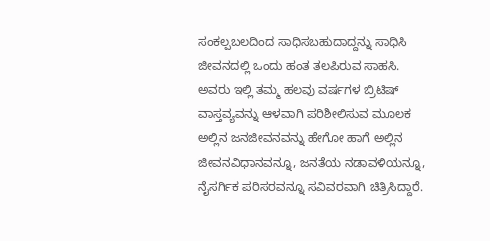ಸಂಕಲ್ಪಬಲದಿಂದ ಸಾಧಿಸಬಹುದಾದ್ದನ್ನು ಸಾಧಿಸಿ ಜೀವನದಲ್ಲಿ ಒಂದು ಹಂತ ತಲಪಿರುವ ಸಾಹಸಿ. ಅವರು ಇಲ್ಲಿ ತಮ್ಮ ಹಲವು ವರ್ಷಗಳ ಬ್ರಿಟಿಷ್ ವಾಸ್ತವ್ಯವನ್ನು ಆಳವಾಗಿ ಪರಿಶೀಲಿಸುವ ಮೂಲಕ ಅಲ್ಲಿನ ಜನಜೀವನವನ್ನು ಹೇಗೋ ಹಾಗೆ ಅಲ್ಲಿನ ಜೀವನವಿಧಾನವನ್ನೂ, ಜನತೆಯ ನಡಾವಳಿಯನ್ನೂ, ನೈಸರ್ಗಿಕ ಪರಿಸರವನ್ನೂ ಸವಿವರವಾಗಿ ಚಿತ್ರಿಸಿದ್ದಾರೆ.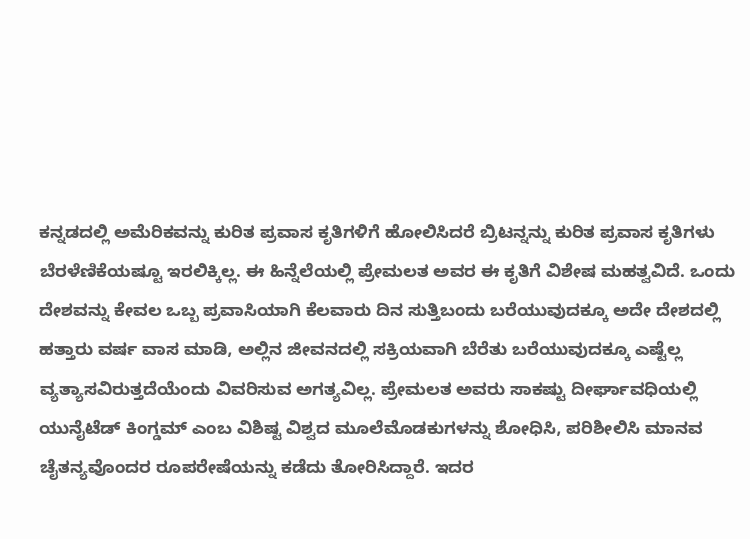ಕನ್ನಡದಲ್ಲಿ ಅಮೆರಿಕವನ್ನು ಕುರಿತ ಪ್ರವಾಸ ಕೃತಿಗಳಿಗೆ ಹೋಲಿಸಿದರೆ ಬ್ರಿಟನ್ನನ್ನು ಕುರಿತ ಪ್ರವಾಸ ಕೃತಿಗಳು ಬೆರಳೆಣಿಕೆಯಷ್ಟೂ ಇರಲಿಕ್ಕಿಲ್ಲ. ಈ ಹಿನ್ನೆಲೆಯಲ್ಲಿ ಪ್ರೇಮಲತ ಅವರ ಈ ಕೃತಿಗೆ ವಿಶೇಷ ಮಹತ್ವವಿದೆ. ಒಂದು ದೇಶವನ್ನು ಕೇವಲ ಒಬ್ಬ ಪ್ರವಾಸಿಯಾಗಿ ಕೆಲವಾರು ದಿನ ಸುತ್ತಿಬಂದು ಬರೆಯುವುದಕ್ಕೂ ಅದೇ ದೇಶದಲ್ಲಿ ಹತ್ತಾರು ವರ್ಷ ವಾಸ ಮಾಡಿ, ಅಲ್ಲಿನ ಜೀವನದಲ್ಲಿ ಸಕ್ರಿಯವಾಗಿ ಬೆರೆತು ಬರೆಯುವುದಕ್ಕೂ ಎಷ್ಟೆಲ್ಲ ವ್ಯತ್ಯಾಸವಿರುತ್ತದೆಯೆಂದು ವಿವರಿಸುವ ಅಗತ್ಯವಿಲ್ಲ. ಪ್ರೇಮಲತ ಅವರು ಸಾಕಷ್ಟು ದೀರ್ಘಾವಧಿಯಲ್ಲಿ ಯುನೈಟೆಡ್ ಕಿಂಗ್ಡಮ್ ಎಂಬ ವಿಶಿಷ್ಟ ವಿಶ್ವದ ಮೂಲೆಮೊಡಕುಗಳನ್ನು ಶೋಧಿಸಿ, ಪರಿಶೀಲಿಸಿ ಮಾನವ ಚೈತನ್ಯವೊಂದರ ರೂಪರೇಷೆಯನ್ನು ಕಡೆದು ತೋರಿಸಿದ್ದಾರೆ. ಇದರ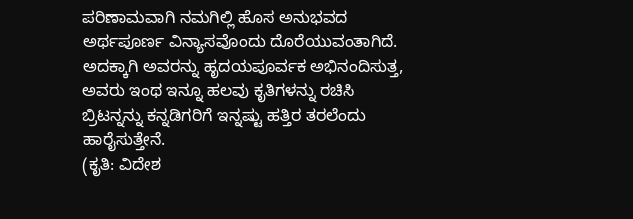ಪರಿಣಾಮವಾಗಿ ನಮಗಿಲ್ಲಿ ಹೊಸ ಅನುಭವದ ಅರ್ಥಪೂರ್ಣ ವಿನ್ಯಾಸವೊಂದು ದೊರೆಯುವಂತಾಗಿದೆ. ಅದಕ್ಕಾಗಿ ಅವರನ್ನು ಹೃದಯಪೂರ್ವಕ ಅಭಿನಂದಿಸುತ್ತ, ಅವರು ಇಂಥ ಇನ್ನೂ ಹಲವು ಕೃತಿಗಳನ್ನು ರಚಿಸಿ ಬ್ರಿಟನ್ನನ್ನು ಕನ್ನಡಿಗರಿಗೆ ಇನ್ನಷ್ಟು ಹತ್ತಿರ ತರಲೆಂದು ಹಾರೈಸುತ್ತೇನೆ.
(ಕೃತಿ: ವಿದೇಶ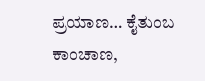ಪ್ರಯಾಣ… ಕೈತುಂಬ ಕಾಂಚಾಣ,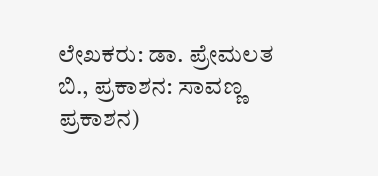ಲೇಖಕರು: ಡಾ. ಪ್ರೇಮಲತ ಬಿ., ಪ್ರಕಾಶನ: ಸಾವಣ್ಣ ಪ್ರಕಾಶನ)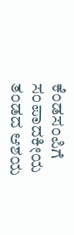ಕೆಂಡಸಂಪಿಗೆ ಸಂಪಾದಕೀಯ ತಂಡದ ಆಶಯ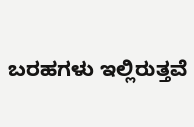ಬರಹಗಳು ಇಲ್ಲಿರುತ್ತವೆ